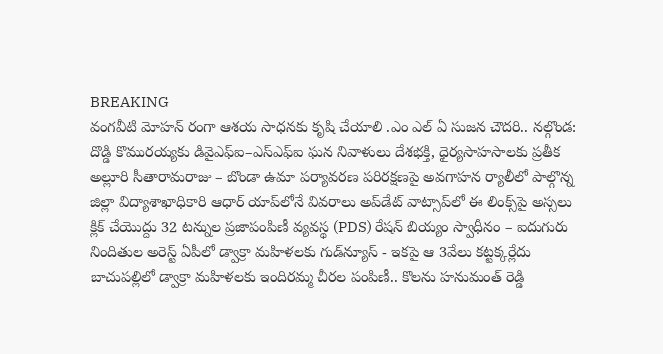BREAKING
వంగవీటి మోహన్ రంగా ఆశయ సాధనకు కృషి చేయాలి .ఎం ఎల్ ఏ సుజన చౌదరి.. నల్గొండ: దొడ్డి కొమురయ్యకు డివైఎఫ్ఐ–ఎస్ఎఫ్ఐ ఘన నివాళులు దేశభక్తి, ధైర్యసాహసాలకు ప్రతీక అల్లూరి సీతారామరాజు – బొండా ఉమా పర్యావరణ పరిరక్షణపై అవగాహన ర్యాలీలో పాల్గొన్న జిల్లా విద్యాశాఖాధికారి ఆధార్ యాప్‌లోనే వివరాలు అప్‌డేట్ వాట్సాప్‌లో ఈ లింక్స్‌పై అస్సలు క్లిక్ చేయొద్దు 32 టన్నుల ప్రజాపంపిణీ వ్యవస్థ (PDS) రేషన్ బియ్యం స్వాధీనం – ఐదుగురు నిందితుల అరెస్ట్ ఏపీలో డ్వాక్రా మహిళలకు గుడ్‌న్యూస్ - ఇకపై ఆ 3వేలు కట్టక్కర్లేదు బాచుపల్లిలో డ్వాక్రా మహిళలకు ఇందిరమ్మ చీరల పంపిణీ.. కొలను హనుమంత్ రెడ్డి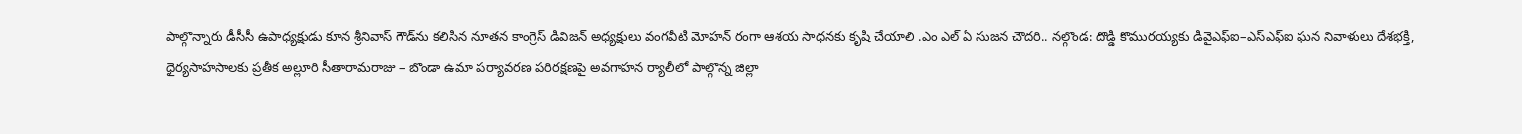పాల్గొన్నారు డీసీసీ ఉపాధ్యక్షుడు కూన శ్రీనివాస్ గౌడ్‌ను కలిసిన నూతన కాంగ్రెస్ డివిజన్ అధ్యక్షులు వంగవీటి మోహన్ రంగా ఆశయ సాధనకు కృషి చేయాలి .ఎం ఎల్ ఏ సుజన చౌదరి.. నల్గొండ: దొడ్డి కొమురయ్యకు డివైఎఫ్ఐ–ఎస్ఎఫ్ఐ ఘన నివాళులు దేశభక్తి, ధైర్యసాహసాలకు ప్రతీక అల్లూరి సీతారామరాజు – బొండా ఉమా పర్యావరణ పరిరక్షణపై అవగాహన ర్యాలీలో పాల్గొన్న జిల్లా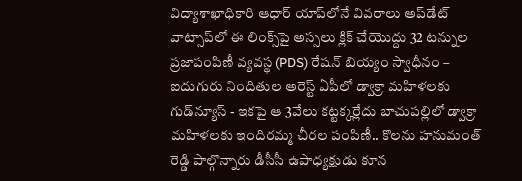విద్యాశాఖాధికారి ఆధార్ యాప్‌లోనే వివరాలు అప్‌డేట్ వాట్సాప్‌లో ఈ లింక్స్‌పై అస్సలు క్లిక్ చేయొద్దు 32 టన్నుల ప్రజాపంపిణీ వ్యవస్థ (PDS) రేషన్ బియ్యం స్వాధీనం – ఐదుగురు నిందితుల అరెస్ట్ ఏపీలో డ్వాక్రా మహిళలకు గుడ్‌న్యూస్ - ఇకపై ఆ 3వేలు కట్టక్కర్లేదు బాచుపల్లిలో డ్వాక్రా మహిళలకు ఇందిరమ్మ చీరల పంపిణీ.. కొలను హనుమంత్ రెడ్డి పాల్గొన్నారు డీసీసీ ఉపాధ్యక్షుడు కూన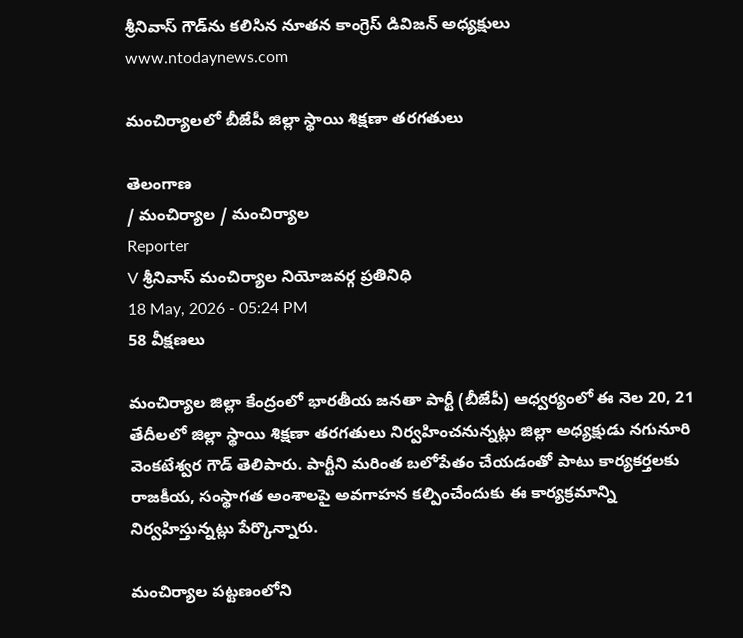శ్రీనివాస్ గౌడ్‌ను కలిసిన నూతన కాంగ్రెస్ డివిజన్ అధ్యక్షులు
www.ntodaynews.com

మంచిర్యాలలో బీజేపీ జిల్లా స్థాయి శిక్షణా తరగతులు

తెలంగాణ
/ మంచిర్యాల / మంచిర్యాల
Reporter
V శ్రీనివాస్ మంచిర్యాల నియోజవర్గ ప్రతినిధి
18 May, 2026 - 05:24 PM
58 వీక్షణలు

మంచిర్యాల జిల్లా కేంద్రంలో భారతీయ జనతా పార్టీ (బీజేపీ) ఆధ్వర్యంలో ఈ నెల 20, 21 తేదీలలో జిల్లా స్థాయి శిక్షణా తరగతులు నిర్వహించనున్నట్లు జిల్లా అధ్యక్షుడు నగునూరి వెంకటేశ్వర గౌడ్ తెలిపారు. పార్టీని మరింత బలోపేతం చేయడంతో పాటు కార్యకర్తలకు రాజకీయ, సంస్థాగత అంశాలపై అవగాహన కల్పించేందుకు ఈ కార్యక్రమాన్ని నిర్వహిస్తున్నట్లు పేర్కొన్నారు.

మంచిర్యాల పట్టణంలోని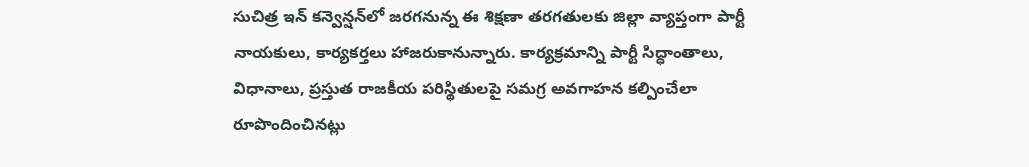సుచిత్ర ఇన్ కన్వెన్షన్‌లో జరగనున్న ఈ శిక్షణా తరగతులకు జిల్లా వ్యాప్తంగా పార్టీ నాయకులు, కార్యకర్తలు హాజరుకానున్నారు. కార్యక్రమాన్ని పార్టీ సిద్ధాంతాలు, విధానాలు, ప్రస్తుత రాజకీయ పరిస్థితులపై సమగ్ర అవగాహన కల్పించేలా రూపొందించినట్లు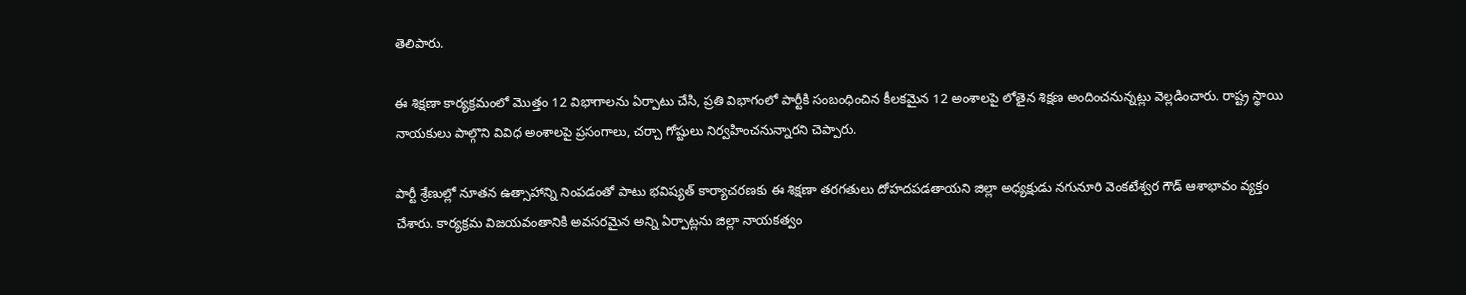తెలిపారు.

ఈ శిక్షణా కార్యక్రమంలో మొత్తం 12 విభాగాలను ఏర్పాటు చేసి, ప్రతి విభాగంలో పార్టీకి సంబంధించిన కీలకమైన 12 అంశాలపై లోతైన శిక్షణ అందించనున్నట్లు వెల్లడించారు. రాష్ట్ర స్థాయి నాయకులు పాల్గొని వివిధ అంశాలపై ప్రసంగాలు, చర్చా గోష్టులు నిర్వహించనున్నారని చెప్పారు.

పార్టీ శ్రేణుల్లో నూతన ఉత్సాహాన్ని నింపడంతో పాటు భవిష్యత్ కార్యాచరణకు ఈ శిక్షణా తరగతులు దోహదపడతాయని జిల్లా అధ్యక్షుడు నగునూరి వెంకటేశ్వర గౌడ్ ఆశాభావం వ్యక్తం చేశారు. కార్యక్రమ విజయవంతానికి అవసరమైన అన్ని ఏర్పాట్లను జిల్లా నాయకత్వం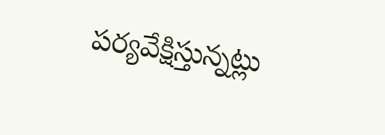పర్యవేక్షిస్తున్నట్లు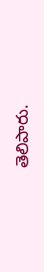తెలిపారు.